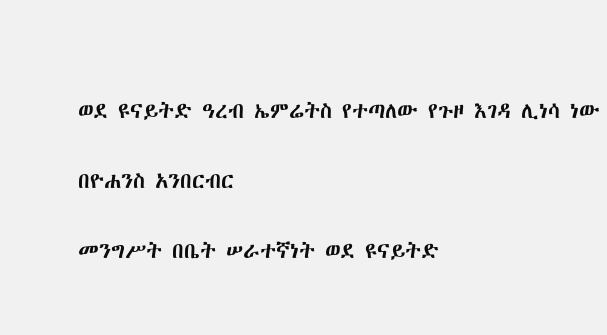ወደ ዩናይትድ ዓረብ ኤምሬትስ የተጣለው የጉዞ እገዳ ሊነሳ ነው

በዮሐንስ አንበርብር

መንግሥት በቤት ሠራተኛነት ወደ ዩናይትድ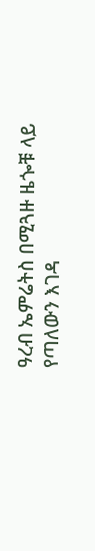ዓረብ ኤምሬትስ በሚጓዙ ዜጐቹ ላይ የጣለውን እገዳ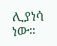ሊያነሳ ነው፡፡